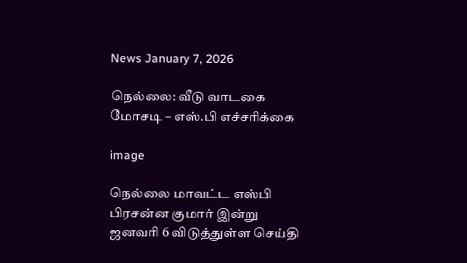News January 7, 2026

நெல்லை: வீடு வாடகை மோசடி – எஸ்.பி எச்சரிக்கை

image

நெல்லை மாவட்ட எஸ்பி பிரசன்ன குமார் இன்று ஜனவரி 6 விடுத்துள்ள செய்தி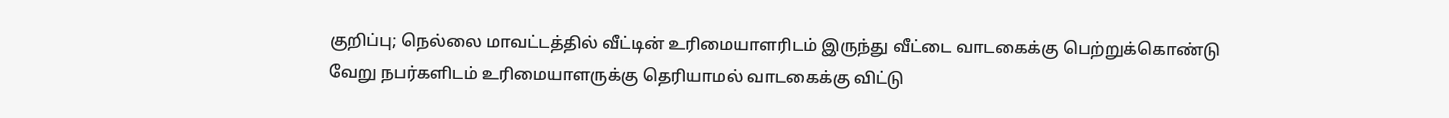குறிப்பு; நெல்லை மாவட்டத்தில் வீட்டின் உரிமையாளரிடம் இருந்து வீட்டை வாடகைக்கு பெற்றுக்கொண்டு வேறு நபர்களிடம் உரிமையாளருக்கு தெரியாமல் வாடகைக்கு விட்டு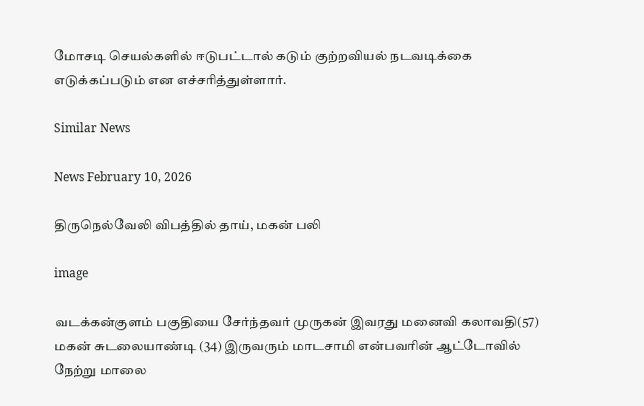மோசடி செயல்களில் ஈடுபட்டால் கடும் குற்றவியல் நடவடிக்கை எடுக்கப்படும் என எச்சரித்துள்ளார்.

Similar News

News February 10, 2026

திருநெல்வேலி விபத்தில் தாய், மகன் பலி

image

வடக்கன்குளம் பகுதியை சேர்ந்தவர் முருகன் இவரது மனைவி கலாவதி(57) மகன் சுடலையாண்டி (34) இருவரும் மாடசாமி என்பவரின் ஆட்டோவில் நேற்று மாலை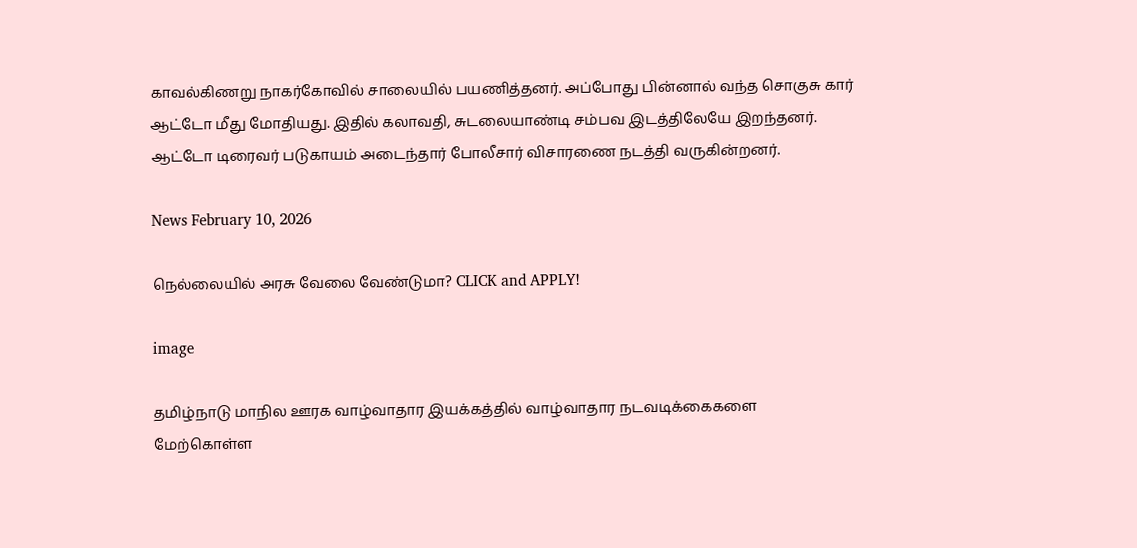காவல்கிணறு நாகர்கோவில் சாலையில் பயணித்தனர். அப்போது பின்னால் வந்த சொகுசு கார் ஆட்டோ மீது மோதியது. இதில் கலாவதி, சுடலையாண்டி சம்பவ இடத்திலேயே இறந்தனர். ஆட்டோ டிரைவர் படுகாயம் அடைந்தார் போலீசார் விசாரணை நடத்தி வருகின்றனர்.

News February 10, 2026

நெல்லையில் அரசு வேலை வேண்டுமா? CLICK and APPLY!

image

தமிழ்நாடு மாநில ஊரக வாழ்வாதார இயக்கத்தில் வாழ்வாதார நடவடிக்கைகளை மேற்கொள்ள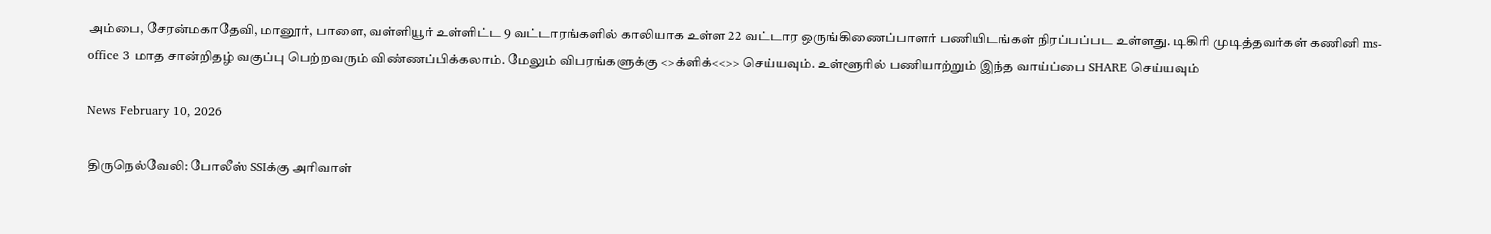அம்பை, சேரன்மகாதேவி, மானூர், பாளை, வள்ளியூர் உள்ளிட்ட 9 வட்டாரங்களில் காலியாக உள்ள 22 வட்டார ஒருங்கிணைப்பாளர் பணியிடங்கள் நிரப்பப்பட உள்ளது. டிகிரி முடித்தவர்கள் கணினி ms- office 3 மாத சான்றிதழ் வகுப்பு பெற்றவரும் விண்ணப்பிக்கலாம். மேலும் விபரங்களுக்கு <>க்ளிக்<<>> செய்யவும். உள்ளூரில் பணியாற்றும் இந்த வாய்ப்பை SHARE செய்யவும்

News February 10, 2026

திருநெல்வேலி: போலீஸ் SSIக்கு அரிவாள்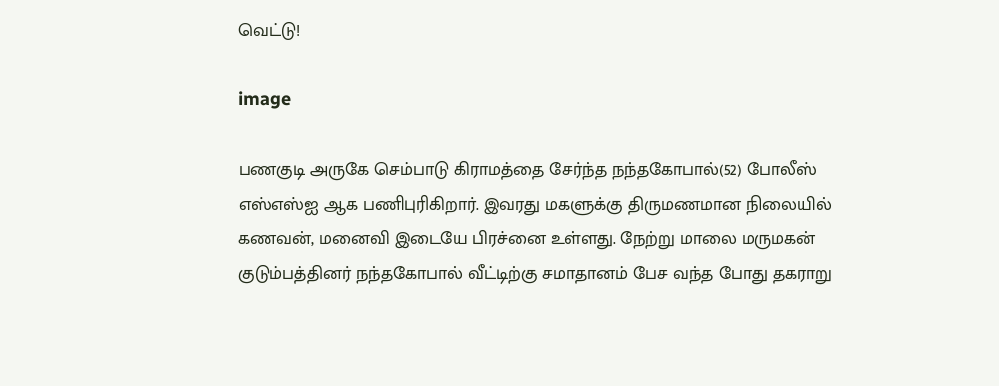வெட்டு!

image

பணகுடி அருகே செம்பாடு கிராமத்தை சேர்ந்த நந்தகோபால்(52) போலீஸ் எஸ்எஸ்ஐ ஆக பணிபுரிகிறார். இவரது மகளுக்கு திருமணமான நிலையில் கணவன், மனைவி இடையே பிரச்னை உள்ளது. நேற்று மாலை மருமகன் குடும்பத்தினர் நந்தகோபால் வீட்டிற்கு சமாதானம் பேச வந்த போது தகராறு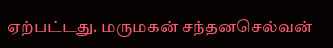ஏற்பட்டது. மருமகன் சந்தனசெல்வன்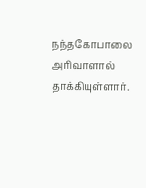நந்தகோபாலை அரிவாளால் தாக்கியுள்ளார்.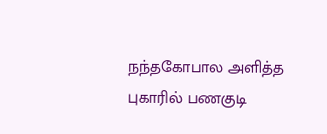நந்தகோபால அளித்த புகாரில் பணகுடி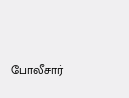போலீசார்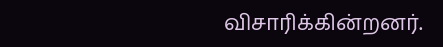விசாரிக்கின்றனர்.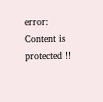error: Content is protected !!